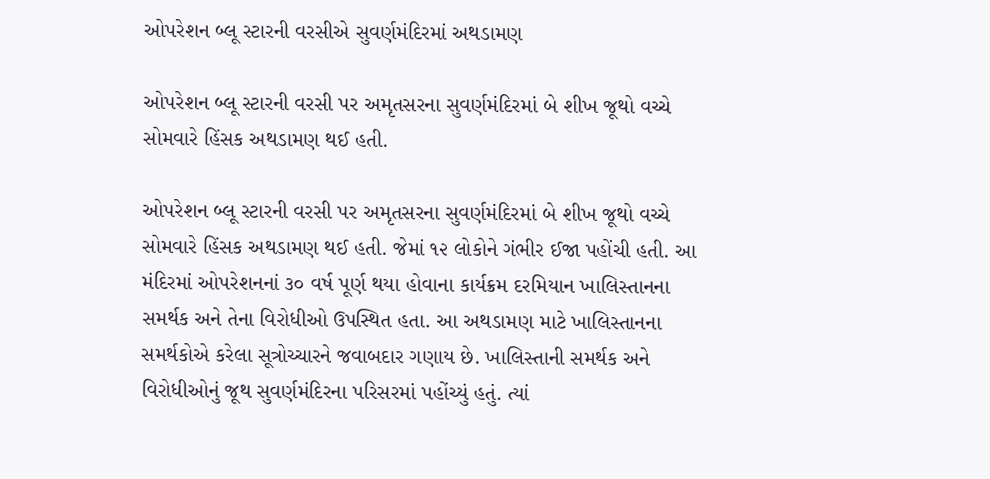ઓપરેશન બ્લૂ સ્ટારની વરસીએ સુવર્ણમંદિરમાં અથડામણ

ઓપરેશન બ્લૂ સ્ટારની વરસી પર અમૃતસરના સુવર્ણમંદિરમાં બે શીખ જૂથો વચ્ચે સોમવારે હિંસક અથડામણ થઈ હતી.

ઓપરેશન બ્લૂ સ્ટારની વરસી પર અમૃતસરના સુવર્ણમંદિરમાં બે શીખ જૂથો વચ્ચે સોમવારે હિંસક અથડામણ થઈ હતી. જેમાં ૧૨ લોકોને ગંભીર ઈજા પહોંચી હતી. આ મંદિરમાં ઓપરેશનનાં ૩૦ વર્ષ પૂર્ણ થયા હોવાના કાર્યક્રમ દરમિયાન ખાલિસ્તાનના સમર્થક અને તેના વિરોધીઓ ઉપસ્થિત હતા. આ અથડામણ માટે ખાલિસ્તાનના સમર્થકોએ કરેલા સૂત્રોચ્ચારને જવાબદાર ગણાય છે. ખાલિસ્તાની સમર્થક અને વિરોધીઓનું જૂથ સુવર્ણમંદિરના પરિસરમાં પહોંચ્યું હતું. ત્યાં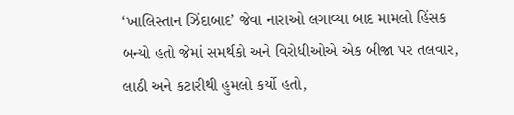‘ખાલિસ્તાન ઝિંદાબાદ’ જેવા નારાઓ લગાવ્યા બાદ મામલો હિંસક બન્યો હતો જેમાં સમર્થકો અને વિરોધીઓએ એક બીજા પર તલવાર, લાઠી અને કટારીથી હુમલો કર્યો હતો,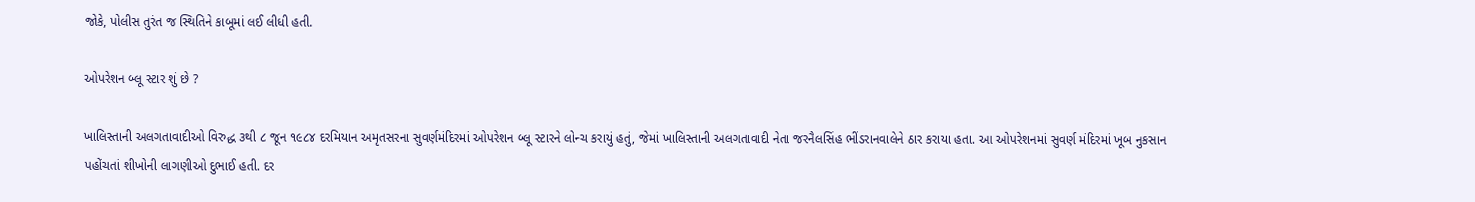જોકે, પોલીસ તુરંત જ સ્થિતિને કાબૂમાં લઈ લીધી હતી.

ઓપરેશન બ્લૂ સ્ટાર શું છે ?

ખાલિસ્તાની અલગતાવાદીઓ વિરુદ્ધ ૩થી ૮ જૂન ૧૯૮૪ દરમિયાન અમૃતસરના સુવર્ણમંદિરમાં ઓપરેશન બ્લૂ સ્ટારને લોન્ચ કરાયું હતું, જેમાં ખાલિસ્તાની અલગતાવાદી નેતા જરનૈલસિંહ ભીંડરાનવાલેને ઠાર કરાયા હતા. આ ઓપરેશનમાં સુવર્ણ મંદિરમાં ખૂબ નુકસાન પહોંચતાં શીખોની લાગણીઓ દુભાઈ હતી. દર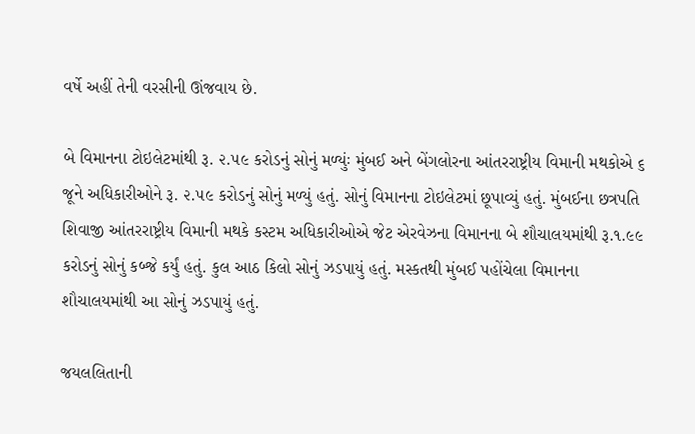વર્ષે અહીં તેની વરસીની ઊંજવાય છે.

બે વિમાનના ટોઇલેટમાંથી રૂ. ૨.૫૯ કરોડનું સોનું મળ્યુંઃ મુંબઈ અને બેંગલોરના આંતરરાષ્ટ્રીય વિમાની મથકોએ ૬ જૂને અધિકારીઓને રૂ. ૨.૫૯ કરોડનું સોનું મળ્યું હતું. સોનું વિમાનના ટોઇલેટમાં છૂપાવ્યું હતું. મુંબઈના છત્રપતિ શિવાજી આંતરરાષ્ટ્રીય વિમાની મથકે કસ્ટમ અધિકારીઓએ જેટ એરવેઝના વિમાનના બે શૌચાલયમાંથી રૂ.૧.૯૯ કરોડનું સોનું કબ્જે કર્યું હતું. કુલ આઠ કિલો સોનું ઝડપાયું હતું. મસ્કતથી મુંબઈ પહોંચેલા વિમાનના શૌચાલયમાંથી આ સોનું ઝડપાયું હતું.

જયલલિતાની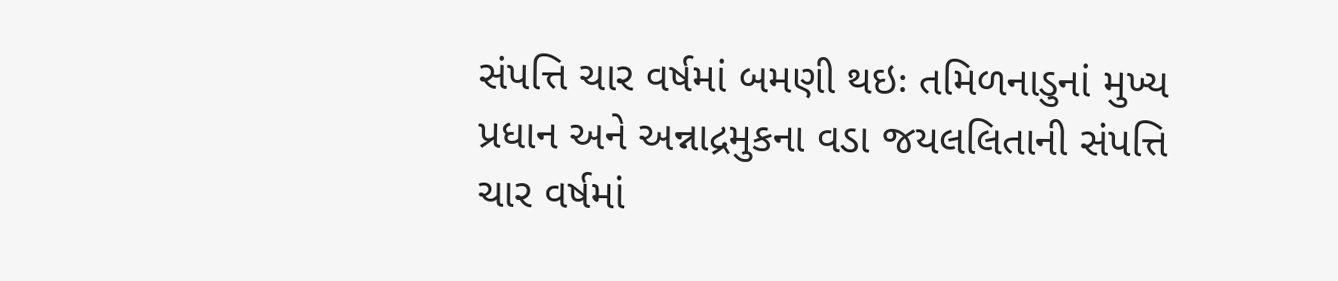સંપત્તિ ચાર વર્ષમાં બમણી થઇઃ તમિળનાડુનાં મુખ્ય પ્રધાન અને અન્નાદ્રમુકના વડા જયલલિતાની સંપત્તિ ચાર વર્ષમાં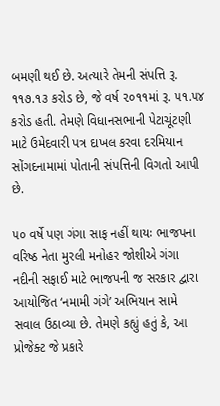બમણી થઈ છે. અત્યારે તેમની સંપત્તિ રૂ. ૧૧૭.૧૩ કરોડ છે, જે વર્ષ ૨૦૧૧માં રૂ. ૫૧.૫૪ કરોડ હતી. તેમણે વિધાનસભાની પેટાચૂંટણી માટે ઉમેદવારી પત્ર દાખલ કરવા દરમિયાન સોંગદનામામાં પોતાની સંપત્તિની વિગતો આપી છે.

૫૦ વર્ષે પણ ગંગા સાફ નહીં થાયઃ ભાજપના વરિષ્ઠ નેતા મુરલી મનોહર જોશીએ ગંગા નદીની સફાઈ માટે ભાજપની જ સરકાર દ્વારા આયોજિત ‘નમામી ગંગે’ અભિયાન સામે સવાલ ઉઠાવ્યા છે. તેમણે કહ્યું હતું કે, આ પ્રોજેક્ટ જે પ્રકારે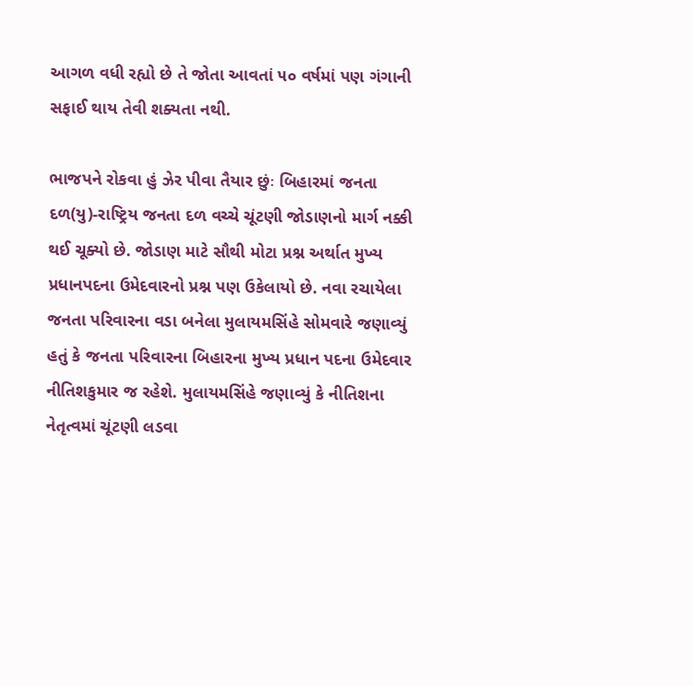આગળ વધી રહ્યો છે તે જોતા આવતાં ૫૦ વર્ષમાં પણ ગંગાની સફાઈ થાય તેવી શક્યતા નથી.

ભાજપને રોકવા હું ઝેર પીવા તૈયાર છુંઃ બિહારમાં જનતા દળ(યુ)-રાષ્ટ્રિય જનતા દળ વચ્ચે ચૂંટણી જોડાણનો માર્ગ નક્કી થઈ ચૂક્યો છે. જોડાણ માટે સૌથી મોટા પ્રશ્ન અર્થાત મુખ્ય પ્રધાનપદના ઉમેદવારનો પ્રશ્ન પણ ઉકેલાયો છે. નવા રચાયેલા જનતા પરિવારના વડા બનેલા મુલાયમસિંહે સોમવારે જણાવ્યું હતું કે જનતા પરિવારના બિહારના મુખ્ય પ્રધાન પદના ઉમેદવાર નીતિશકુમાર જ રહેશે. મુલાયમસિંહે જણાવ્યું કે નીતિશના નેતૃત્વમાં ચૂંટણી લડવા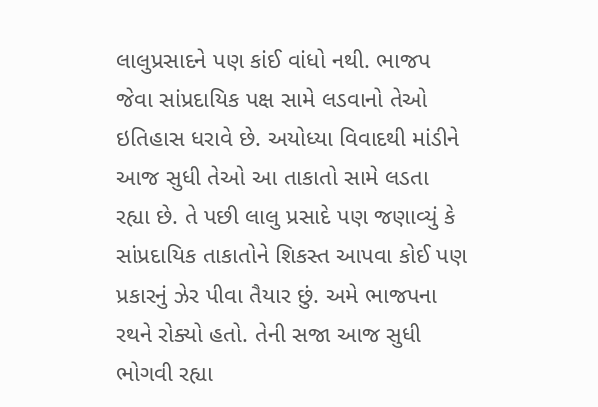લાલુપ્રસાદને પણ કાંઈ વાંધો નથી. ભાજપ જેવા સાંપ્રદાયિક પક્ષ સામે લડવાનો તેઓ ઇતિહાસ ધરાવે છે. અયોધ્યા વિવાદથી માંડીને આજ સુધી તેઓ આ તાકાતો સામે લડતા રહ્યા છે. તે પછી લાલુ પ્રસાદે પણ જણાવ્યું કે સાંપ્રદાયિક તાકાતોને શિકસ્ત આપવા કોઈ પણ પ્રકારનું ઝેર પીવા તૈયાર છું. અમે ભાજપના રથને રોક્યો હતો. તેની સજા આજ સુધી ભોગવી રહ્યા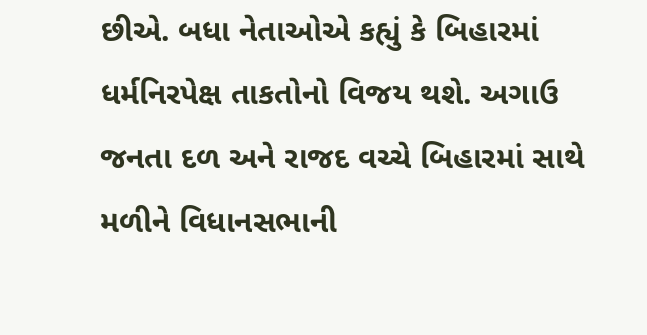છીએ. બધા નેતાઓએ કહ્યું કે બિહારમાં ધર્મનિરપેક્ષ તાકતોનો વિજય થશે. અગાઉ જનતા દળ અને રાજદ વચ્ચે બિહારમાં સાથે મળીને વિધાનસભાની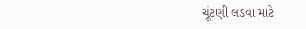ચૂંટણી લડવા માટે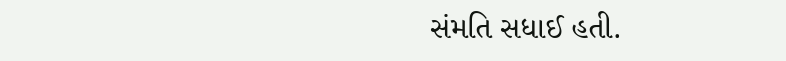સંમતિ સધાઈ હતી.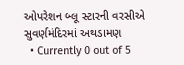ઓપરેશન બ્લૂ સ્ટારની વરસીએ સુવર્ણમંદિરમાં અથડામણ
  • Currently 0 out of 5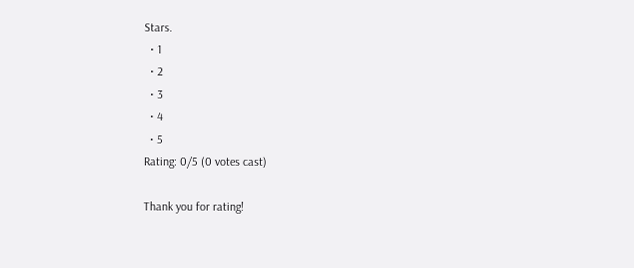Stars.
  • 1
  • 2
  • 3
  • 4
  • 5
Rating: 0/5 (0 votes cast)

Thank you for rating!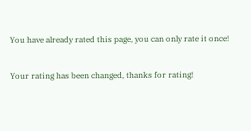You have already rated this page, you can only rate it once!

Your rating has been changed, thanks for rating!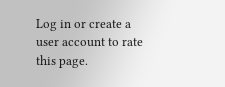Log in or create a user account to rate this page.